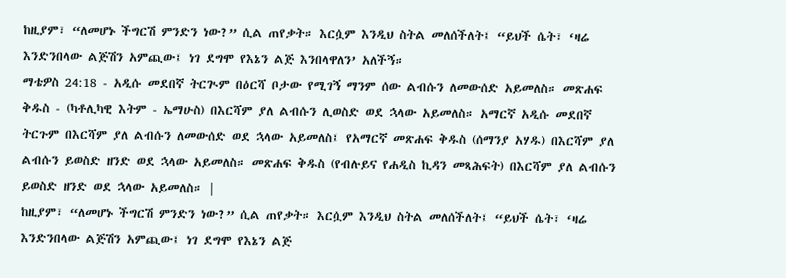ከዚያም፣ “ለመሆኑ ችግርሽ ምንድን ነው?” ሲል ጠየቃት። እርሷም እንዲህ ስትል መለሰችለት፤ “ይህች ሴት፣ ‘ዛሬ እንድንበላው ልጅሽን አምጪው፤ ነገ ደግሞ የእኔን ልጅ እንበላዋለን’ አለችኝ።
ማቴዎስ 24:18 - አዲሱ መደበኛ ትርጒም በዕርሻ ቦታው የሚገኝ ማንም ሰው ልብሱን ለመውሰድ አይመለስ። መጽሐፍ ቅዱስ - (ካቶሊካዊ እትም - ኤማሁስ) በእርሻም ያለ ልብሱን ሊወስድ ወደ ኋላው አይመለስ። አማርኛ አዲሱ መደበኛ ትርጉም በእርሻም ያለ ልብሱን ለመውሰድ ወደ ኋላው አይመለስ፤ የአማርኛ መጽሐፍ ቅዱስ (ሰማንያ አሃዱ) በእርሻም ያለ ልብሱን ይወስድ ዘንድ ወደ ኋላው አይመለስ። መጽሐፍ ቅዱስ (የብሉይና የሐዲስ ኪዳን መጻሕፍት) በእርሻም ያለ ልብሱን ይወስድ ዘንድ ወደ ኋላው አይመለስ። |
ከዚያም፣ “ለመሆኑ ችግርሽ ምንድን ነው?” ሲል ጠየቃት። እርሷም እንዲህ ስትል መለሰችለት፤ “ይህች ሴት፣ ‘ዛሬ እንድንበላው ልጅሽን አምጪው፤ ነገ ደግሞ የእኔን ልጅ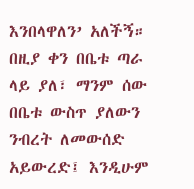እንበላዋለን’ አለችኝ።
በዚያ ቀን በቤቱ ጣራ ላይ ያለ፣ ማንም ሰው በቤቱ ውስጥ ያለውን ንብረት ለመውሰድ አይውረድ፤ እንዲሁም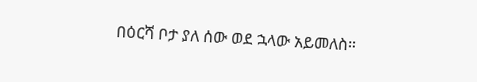በዕርሻ ቦታ ያለ ሰው ወደ ኋላው አይመለስ።